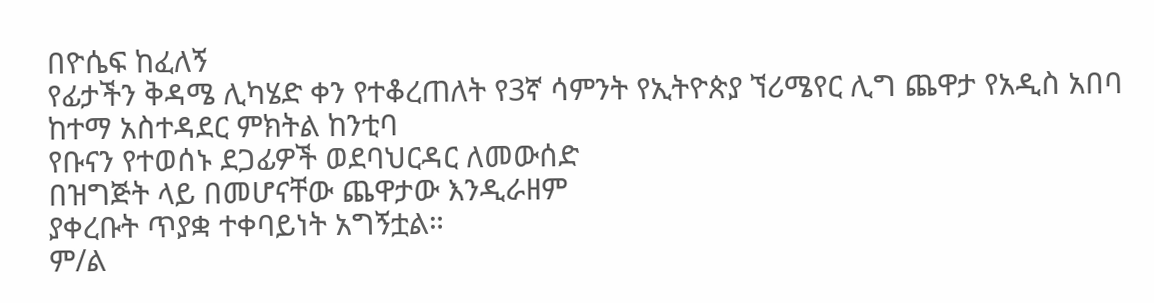በዮሴፍ ከፈለኝ
የፊታችን ቅዳሜ ሊካሄድ ቀን የተቆረጠለት የ3ኛ ሳምንት የኢትዮጵያ ኘሪሜየር ሊግ ጨዋታ የአዲስ አበባ ከተማ አስተዳደር ምክትል ከንቲባ
የቡናን የተወሰኑ ደጋፊዎች ወደባህርዳር ለመውሰድ
በዝግጅት ላይ በመሆናቸው ጨዋታው እንዲራዘም
ያቀረቡት ጥያቋ ተቀባይነት አግኝቷል።
ም/ል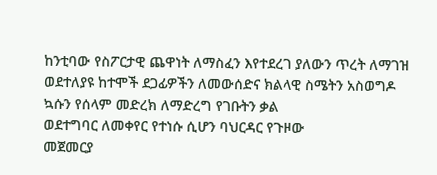ከንቲባው የስፖርታዊ ጨዋነት ለማስፈን እየተደረገ ያለውን ጥረት ለማገዝ ወደተለያዩ ከተሞች ደጋፊዎችን ለመውሰድና ክልላዊ ስሜትን አስወግዶ ኳሱን የሰላም መድረክ ለማድረግ የገቡትን ቃል
ወደተግባር ለመቀየር የተነሱ ሲሆን ባህርዳር የጉዞው
መጀመርያ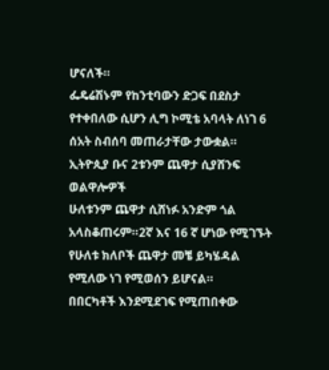ሆናለች።
ፌዴሬሽኑም የከንቲባውን ድጋፍ በደስታ የተቀበለው ሲሆን ሊግ ኮሚቴ አባላት ለነገ 6 ሰአት ስብሰባ መጠራታቸው ታውቋል።
ኢትዮጲያ ቡና 2ቱንም ጨዋታ ሲያሸንፍ ወልዋሎዎች
ሁለቱንም ጨዋታ ሲሸነፉ አንድም ጎል አላስቆጠሩም።2ኛ እና 16 ኛ ሆነው የሚገኙት የሁለቱ ክለቦች ጨዋታ መቼ ይካሄዳል የሚለው ነገ የሚወሰን ይሆናል።
በበርካቶች እንደሚደገፍ የሚጠበቀው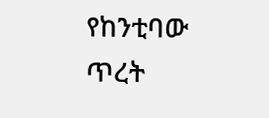የከንቲባው ጥረት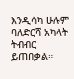እንዲሳካ ሁሉም ባለድርሻ አካላት ትብብር
ይጠበቃል።